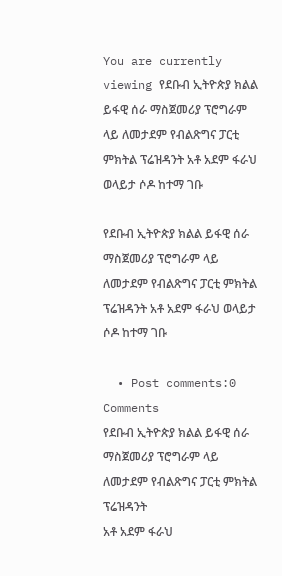You are currently viewing የደቡብ ኢትዮጵያ ክልል ይፋዊ ሰራ ማስጀመሪያ ፕሮግራም ላይ ለመታደም የብልጽግና ፓርቲ ምክትል ፕሬዝዳንት አቶ አደም ፋራህ ወላይታ ሶዶ ከተማ ገቡ

የደቡብ ኢትዮጵያ ክልል ይፋዊ ሰራ ማስጀመሪያ ፕሮግራም ላይ ለመታደም የብልጽግና ፓርቲ ምክትል ፕሬዝዳንት አቶ አደም ፋራህ ወላይታ ሶዶ ከተማ ገቡ

  • Post comments:0 Comments
የደቡብ ኢትዮጵያ ክልል ይፋዊ ሰራ ማስጀመሪያ ፕሮግራም ላይ ለመታደም የብልጽግና ፓርቲ ምክትል ፕሬዝዳንት
አቶ አደም ፋራህ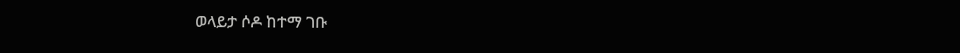ወላይታ ሶዶ ከተማ ገቡ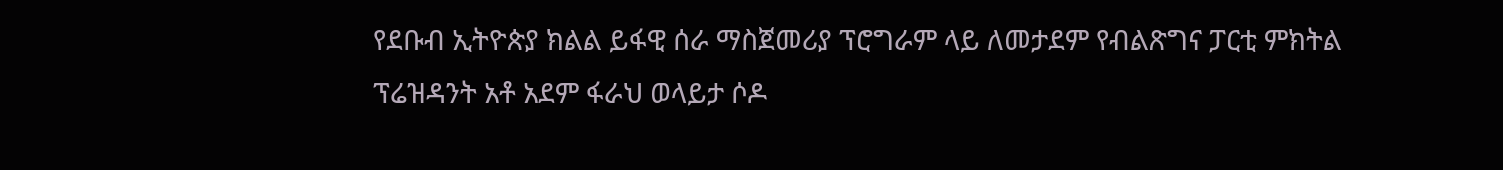የደቡብ ኢትዮጵያ ክልል ይፋዊ ሰራ ማስጀመሪያ ፕሮግራም ላይ ለመታደም የብልጽግና ፓርቲ ምክትል
ፕሬዝዳንት አቶ አደም ፋራህ ወላይታ ሶዶ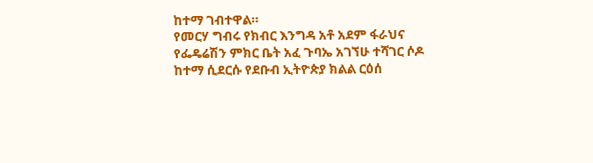ከተማ ገብተዋል።
የመርሃ ግብሩ የክብር እንግዳ አቶ አደም ፋራህና የፌዴሬሽን ምክር ቤት አፈ ጉባኤ አገኘሁ ተሻገር ሶዶ
ከተማ ሲደርሱ የደቡብ ኢትዮጵያ ክልል ርዕሰ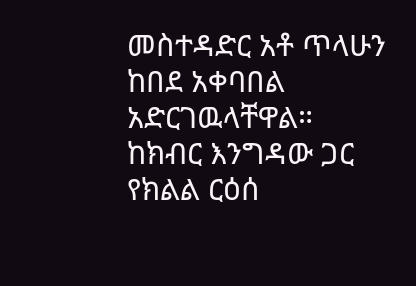መስተዳድር አቶ ጥላሁን ከበደ አቀባበል አድርገዉላቸዋል።
ከክብር እንግዳው ጋር የክልል ርዕሰ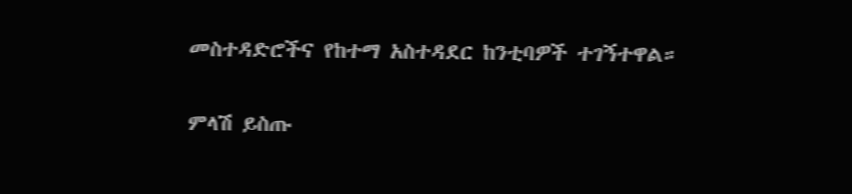መስተዳድሮችና የከተማ አስተዳደር ከንቲባዎች ተገኝተዋል።

ምላሽ ይስጡ